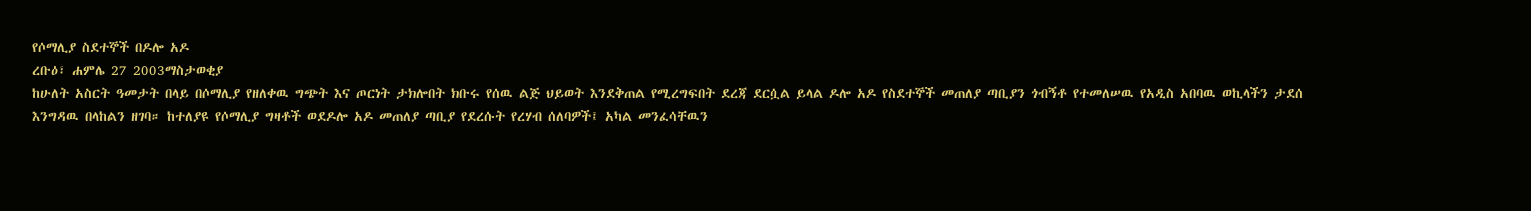የሶማሊያ ስደተኞች በዶሎ አዶ
ረቡዕ፣ ሐምሌ 27 2003ማስታወቂያ
ከሁለት አስርት ዓመታት በላይ በሶማሊያ የዘለቀዉ ግጭት እና ጦርነት ታክሎበት ክቡሩ የሰዉ ልጅ ህይወት እንደቅጠል የሚረግፍበት ደረጃ ደርሷል ይላል ዶሎ አዶ የስደተኞች መጠለያ ጣቢያን ጎብኝቶ የተመለሠዉ የአዲስ አበባዉ ወኪላችን ታደሰ እንግዳዉ በላከልን ዘገባ። ከተለያዩ የሶማሊያ ግዛቶች ወደዶሎ አዶ መጠለያ ጣቢያ የደረሱት የረሃብ ሰለባዎች፤ አካል መንፈሳቸዉን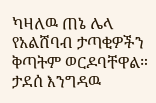ካዛለዉ ጠኔ ሌላ የአልሸባብ ታጣቂዎችን ቅጣትም ወርዶባቸዋል።
ታደሰ እንግዳዉ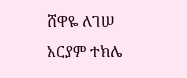ሸዋዬ ለገሠ
አርያም ተክሌ